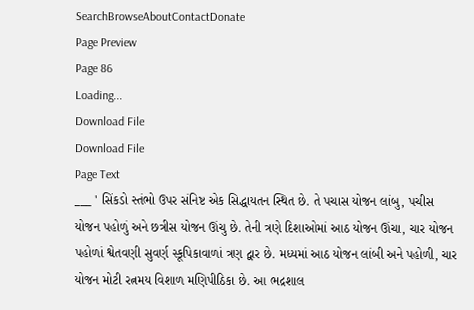SearchBrowseAboutContactDonate
Page Preview
Page 86
Loading...
Download File
Download File
Page Text
___ ' સિંકડો સ્તંભો ઉપર સંનિષ્ટ એક સિદ્ધાયતન સ્થિત છે. તે પચાસ યોજન લાંબુ, પચીસ યોજન પહોળું અને છત્રીસ યોજન ઊંચુ છે. તેની ત્રણે દિશાઓમાં આઠ યોજન ઊંચા, ચાર યોજન પહોળાં શ્વેતવણી સુવર્ણ સ્કૂપિકાવાળાં ત્રણ દ્વાર છે. મધ્યમાં આઠ યોજન લાંબી અને પહોળી, ચાર યોજન મોટી રત્નમય વિશાળ મણિપીઠિકા છે. આ ભદ્રશાલ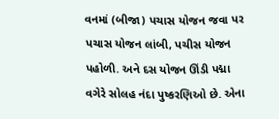વનમાં (બીજા) પચાસ યોજન જવા પર પચાસ યોજન લાંબી, પચીસ યોજન પહોળી. અને દસ યોજન ઊંડી પદ્મા વગેરે સોલહ નંદા પુષ્કરણિઓ છે. એના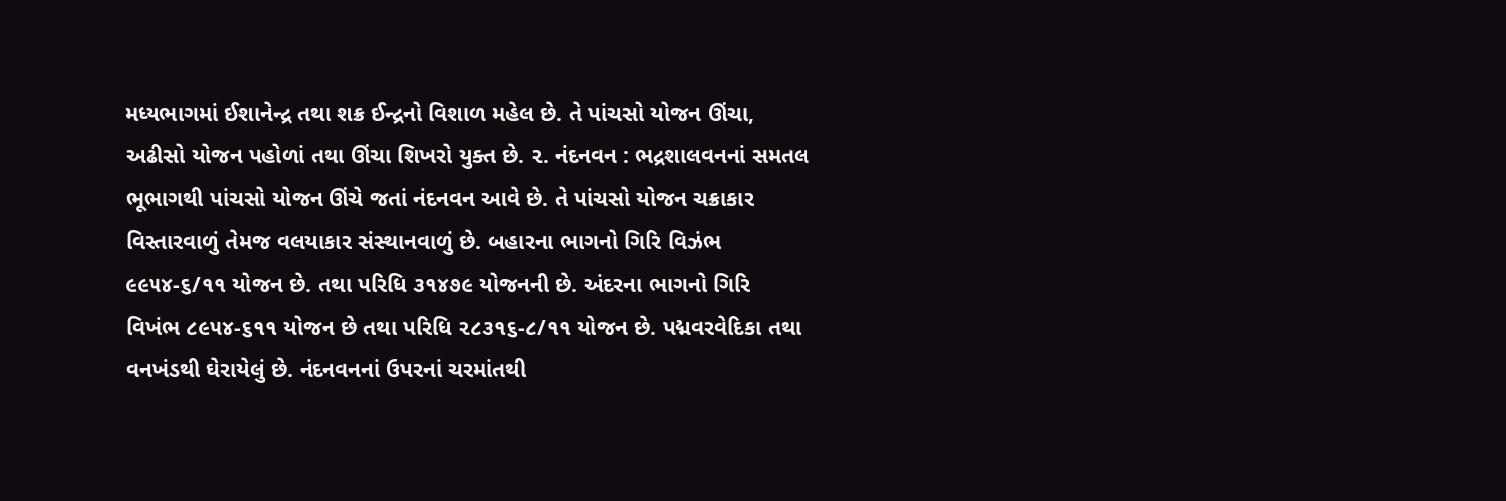મધ્યભાગમાં ઈશાનેન્દ્ર તથા શક્ર ઈન્દ્રનો વિશાળ મહેલ છે. તે પાંચસો યોજન ઊંચા, અઢીસો યોજન પહોળાં તથા ઊંચા શિખરો યુક્ત છે. ૨. નંદનવન : ભદ્રશાલવનનાં સમતલ ભૂભાગથી પાંચસો યોજન ઊંચે જતાં નંદનવન આવે છે. તે પાંચસો યોજન ચક્રાકાર વિસ્તારવાળું તેમજ વલયાકાર સંસ્થાનવાળું છે. બહારના ભાગનો ગિરિ વિઝંભ ૯૯૫૪-૬/૧૧ યોજન છે. તથા પરિધિ ૩૧૪૭૯ યોજનની છે. અંદરના ભાગનો ગિરિ વિખંભ ૮૯૫૪-૬૧૧ યોજન છે તથા પરિધિ ૨૮૩૧૬-૮/૧૧ યોજન છે. પદ્મવરવેદિકા તથા વનખંડથી ઘેરાયેલું છે. નંદનવનનાં ઉપરનાં ચરમાંતથી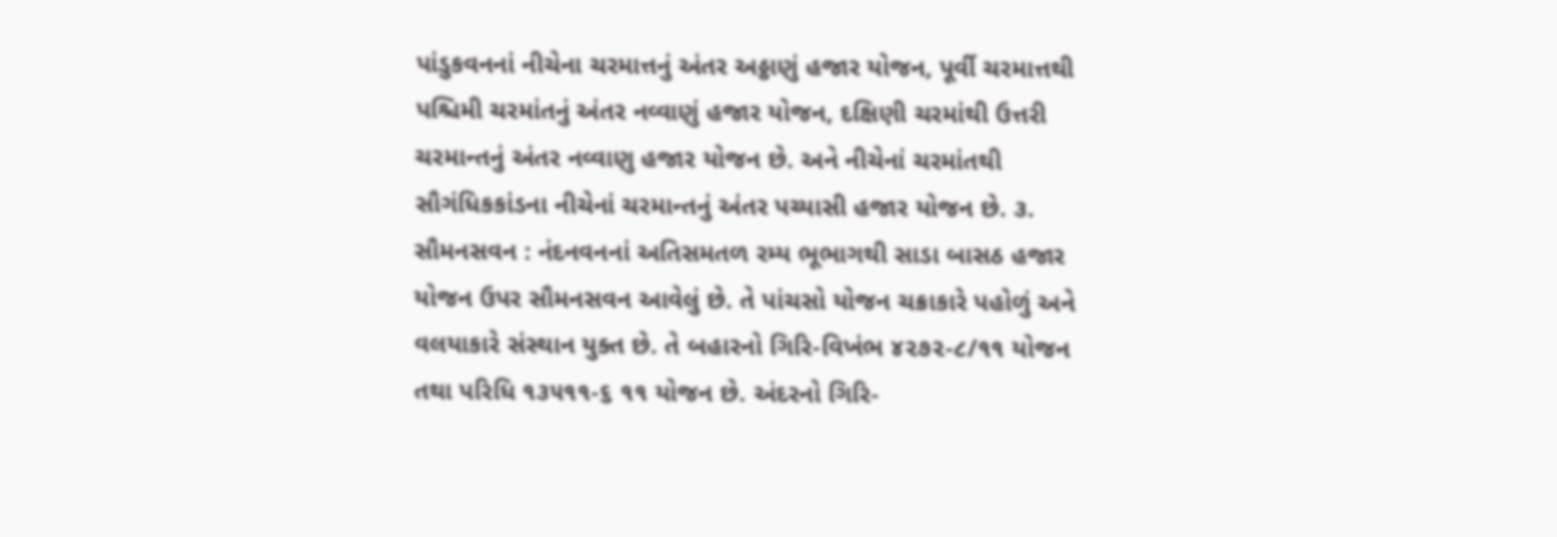પાંડુકવનનાં નીચેના ચરમાત્તનું અંતર અઠ્ઠાણું હજાર યોજન, પૂર્વી ચરમાત્તથી પશ્ચિમી ચરમાંતનું અંતર નવ્વાણું હજાર યોજન, દક્ષિણી ચરમાંથી ઉત્તરી ચરમાન્તનું અંતર નવ્વાણુ હજાર યોજન છે. અને નીચેનાં ચરમાંતથી સૌગંધિકકાંડના નીચેનાં ચરમાન્તનું અંતર પચ્યાસી હજાર યોજન છે. ૩. સૌમનસવન : નંદનવનનાં અતિસમતળ રમ્ય ભૂભાગથી સાડા બાસઠ હજાર યોજન ઉપર સૌમનસવન આવેલું છે. તે પાંચસો યોજન ચક્રાકારે પહોળું અને વલયાકારે સંસ્થાન યુક્ત છે. તે બહારનો ગિરિ-વિખંભ ૪૨૭૨-૮/૧૧ યોજન તથા પરિધિ ૧૩૫૧૧-૬ ૧૧ યોજન છે. અંદરનો ગિરિ-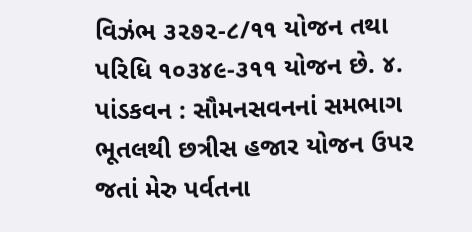વિઝંભ ૩૨૭૨-૮/૧૧ યોજન તથા પરિધિ ૧૦૩૪૯-૩૧૧ યોજન છે. ૪. પાંડકવન : સૌમનસવનનાં સમભાગ ભૂતલથી છત્રીસ હજાર યોજન ઉપર જતાં મેરુ પર્વતના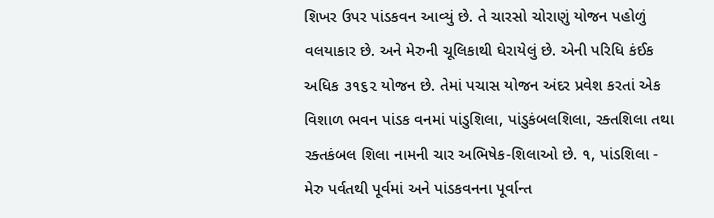શિખર ઉપર પાંડકવન આવ્યું છે. તે ચારસો ચોરાણું યોજન પહોળું વલયાકાર છે. અને મેરુની ચૂલિકાથી ઘેરાયેલું છે. એની પરિધિ કંઈક અધિક ૩૧૬૨ યોજન છે. તેમાં પચાસ યોજન અંદર પ્રવેશ કરતાં એક વિશાળ ભવન પાંડક વનમાં પાંડુશિલા, પાંડુકંબલશિલા, રક્તશિલા તથા રક્તકંબલ શિલા નામની ચાર અભિષેક-શિલાઓ છે. ૧, પાંડશિલા - મેરુ પર્વતથી પૂર્વમાં અને પાંડકવનના પૂર્વાન્ત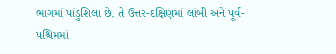ભાગમાં પાંડુશિલા છે. તે ઉત્તર-દક્ષિણમાં લાંબી અને પૂર્વ-પશ્ચિમમાં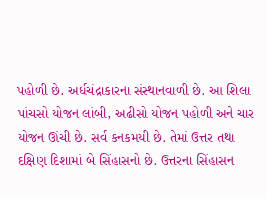પહોળી છે. અર્ધચંદ્રાકારના સંસ્થાનવાળી છે. આ શિલા પાંચસો યોજન લાંબી, અઢીસો યોજન પહોળી અને ચાર યોજન ઊંચી છે. સર્વ કનકમયી છે. તેમાં ઉત્તર તથા દક્ષિણ દિશામાં બે સિંહાસનો છે. ઉત્તરના સિંહાસન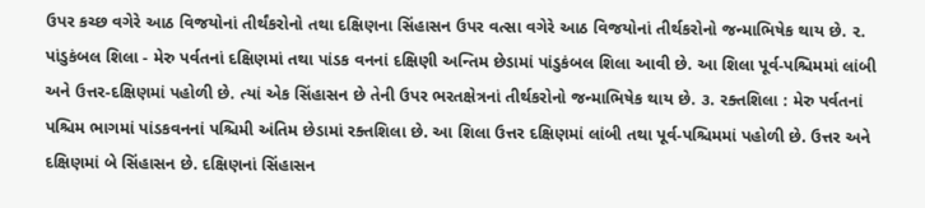ઉપર કચ્છ વગેરે આઠ વિજયોનાં તીર્થંકરોનો તથા દક્ષિણના સિંહાસન ઉપર વત્સા વગેરે આઠ વિજયોનાં તીર્થકરોનો જન્માભિષેક થાય છે. ૨. પાંડુકંબલ શિલા - મેરુ પર્વતનાં દક્ષિણમાં તથા પાંડક વનનાં દક્ષિણી અન્તિમ છેડામાં પાંડુકંબલ શિલા આવી છે. આ શિલા પૂર્વ-પશ્ચિમમાં લાંબી અને ઉત્તર-દક્ષિણમાં પહોળી છે. ત્યાં એક સિંહાસન છે તેની ઉપર ભરતક્ષેત્રનાં તીર્થકરોનો જન્માભિષેક થાય છે. ૩. રક્તશિલા : મેરુ પર્વતનાં પશ્ચિમ ભાગમાં પાંડકવનનાં પશ્ચિમી અંતિમ છેડામાં રક્તશિલા છે. આ શિલા ઉત્તર દક્ષિણમાં લાંબી તથા પૂર્વ-પશ્ચિમમાં પહોળી છે. ઉત્તર અને દક્ષિણમાં બે સિંહાસન છે. દક્ષિણનાં સિંહાસન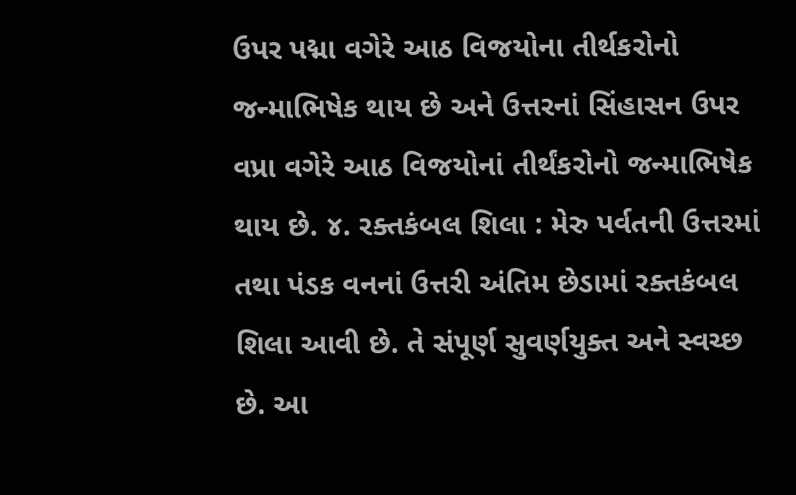ઉપર પદ્મા વગેરે આઠ વિજયોના તીર્થકરોનો જન્માભિષેક થાય છે અને ઉત્તરનાં સિંહાસન ઉપર વપ્રા વગેરે આઠ વિજયોનાં તીર્થંકરોનો જન્માભિષેક થાય છે. ૪. રક્તકંબલ શિલા : મેરુ પર્વતની ઉત્તરમાં તથા પંડક વનનાં ઉત્તરી અંતિમ છેડામાં રક્તકંબલ શિલા આવી છે. તે સંપૂર્ણ સુવર્ણયુક્ત અને સ્વચ્છ છે. આ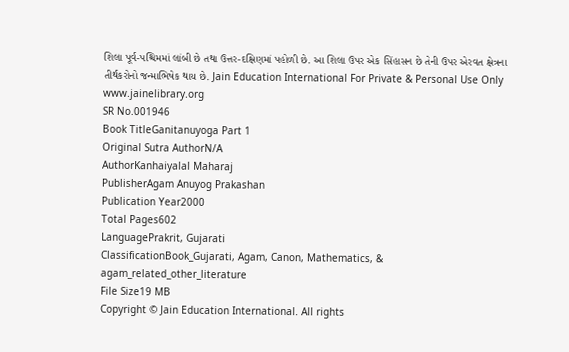શિલા પૂર્વ-પશ્ચિમમાં લાંબી છે તથા ઉત્તર-દક્ષિણમાં પહોળી છે. આ શિલા ઉપર એક સિંહાસન છે તેની ઉપર એરવત ક્ષેત્રના તીર્થકરોનો જન્માભિષેક થાય છે. Jain Education International For Private & Personal Use Only www.jainelibrary.org
SR No.001946
Book TitleGanitanuyoga Part 1
Original Sutra AuthorN/A
AuthorKanhaiyalal Maharaj
PublisherAgam Anuyog Prakashan
Publication Year2000
Total Pages602
LanguagePrakrit, Gujarati
ClassificationBook_Gujarati, Agam, Canon, Mathematics, & agam_related_other_literature
File Size19 MB
Copyright © Jain Education International. All rights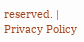reserved. | Privacy Policy